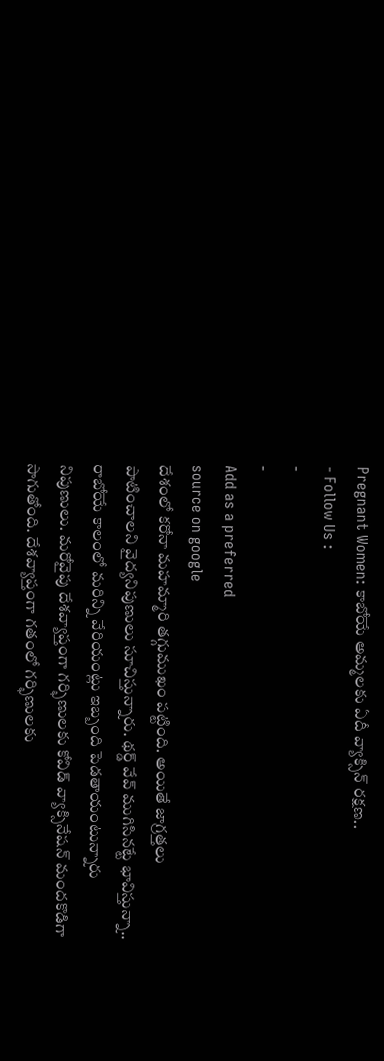Pregnant Women: కాబోయే అమ్మలకు ఏదీ వ్యాక్సిన్ రక్షణ..
- Follow Us :
-
-
Add as a preferred
source on google
దేశంలో కరోనా మహమ్మారి తగ్గుముఖం పట్టింది. అయితే జాగ్రత్తలు పాటించాలని వైద్యనిపుణులు సూచిస్తున్నారు. థర్డ్ వేవ్ ముగిసినట్టే భావిస్తున్నా.. రాబోయే కాలంలో మరిన్ని వేరియంట్లు ఇబ్బంది పెడతాయంటున్నారు నిపుణులు. మరోవైపు దేశవ్యాప్తంగా గర్భిణులకు కోవిడ్ వ్యాక్సినేషన్ మందకొడిగా సాగుతోంది. దేశవ్యాప్తంగా గతంలో గర్భిణులకు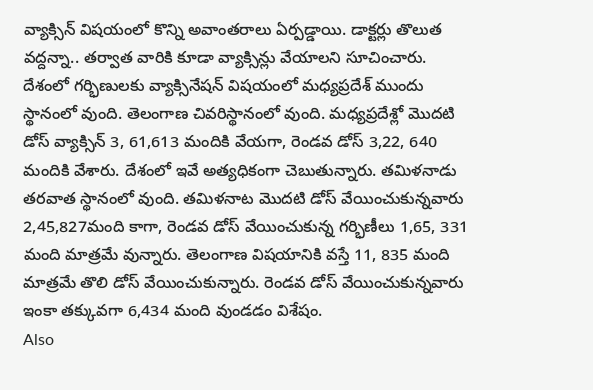వ్యాక్సిన్ విషయంలో కొన్ని అవాంతరాలు ఏర్పడ్డాయి. డాక్టర్లు తొలుత వద్దన్నా.. తర్వాత వారికి కూడా వ్యాక్సిన్లు వేయాలని సూచించారు.
దేశంలో గర్భిణులకు వ్యాక్సినేషన్ విషయంలో మధ్యప్రదేశ్ ముందు స్థానంలో వుంది. తెలంగాణ చివరిస్థానంలో వుంది. మధ్యప్రదేశ్లో మొదటి డోస్ వ్యాక్సిన్ 3, 61,613 మందికి వేయగా, రెండవ డోస్ 3,22, 640 మందికి వేశారు. దేశంలో ఇవే అత్యధికంగా చెబుతున్నారు. తమిళనాడు తరవాత స్థానంలో వుంది. తమిళనాట మొదటి డోస్ వేయించుకున్నవారు 2,45,827మంది కాగా, రెండవ డోస్ వేయించుకున్న గర్భిణీలు 1,65, 331 మంది మాత్రమే వున్నారు. తెలంగాణ విషయానికి వస్తే 11, 835 మంది మాత్రమే తొలి డోస్ వేయించుకున్నారు. రెండవ డోస్ వేయించుకున్నవారు ఇంకా తక్కువగా 6,434 మంది వుండడం విశేషం.
Also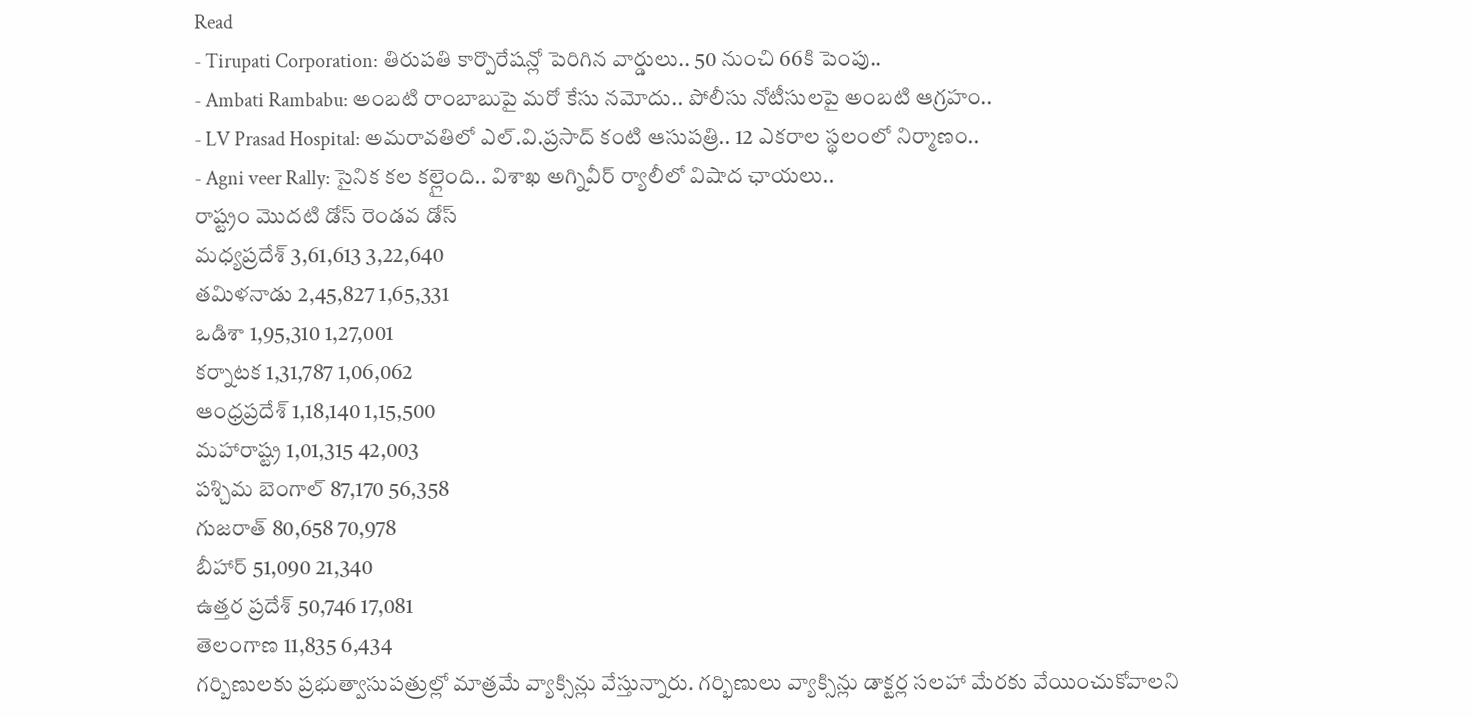Read
- Tirupati Corporation: తిరుపతి కార్పొరేషన్లో పెరిగిన వార్డులు.. 50 నుంచి 66కి పెంపు..
- Ambati Rambabu: అంబటి రాంబాబుపై మరో కేసు నమోదు.. పోలీసు నోటీసులపై అంబటి ఆగ్రహం..
- LV Prasad Hospital: అమరావతిలో ఎల్.వి.ప్రసాద్ కంటి ఆసుపత్రి.. 12 ఎకరాల స్థలంలో నిర్మాణం..
- Agni veer Rally: సైనిక కల కల్లైంది.. విశాఖ అగ్నివీర్ ర్యాలీలో విషాద ఛాయలు..
రాష్ట్రం మొదటి డోస్ రెండవ డోస్
మధ్యప్రదేశ్ 3,61,613 3,22,640
తమిళనాడు 2,45,827 1,65,331
ఒడిశా 1,95,310 1,27,001
కర్నాటక 1,31,787 1,06,062
ఆంధ్రప్రదేశ్ 1,18,140 1,15,500
మహారాష్ట్ర 1,01,315 42,003
పశ్చిమ బెంగాల్ 87,170 56,358
గుజరాత్ 80,658 70,978
బీహార్ 51,090 21,340
ఉత్తర ప్రదేశ్ 50,746 17,081
తెలంగాణ 11,835 6,434
గర్బిణులకు ప్రభుత్వాసుపత్రుల్లో మాత్రమే వ్యాక్సిన్లు వేస్తున్నారు. గర్భిణులు వ్యాక్సిన్లు డాక్టర్ల సలహా మేరకు వేయించుకోవాలని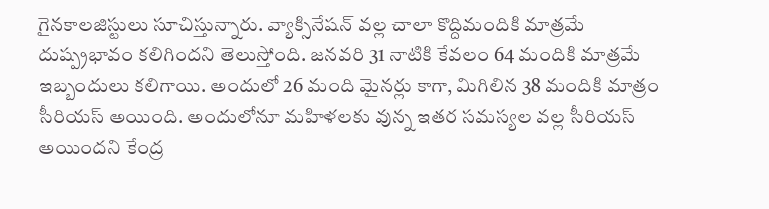గైనకాలజిస్టులు సూచిస్తున్నారు. వ్యాక్సినేషన్ వల్ల చాలా కొద్దిమందికి మాత్రమే దుష్ప్రభావం కలిగిందని తెలుస్తోంది. జనవరి 31 నాటికి కేవలం 64 మందికి మాత్రమే ఇబ్బందులు కలిగాయి. అందులో 26 మంది మైనర్లు కాగా, మిగిలిన 38 మందికి మాత్రం సీరియస్ అయింది. అందులోనూ మహిళలకు వున్న ఇతర సమస్యల వల్ల సీరియస్ అయిందని కేంద్ర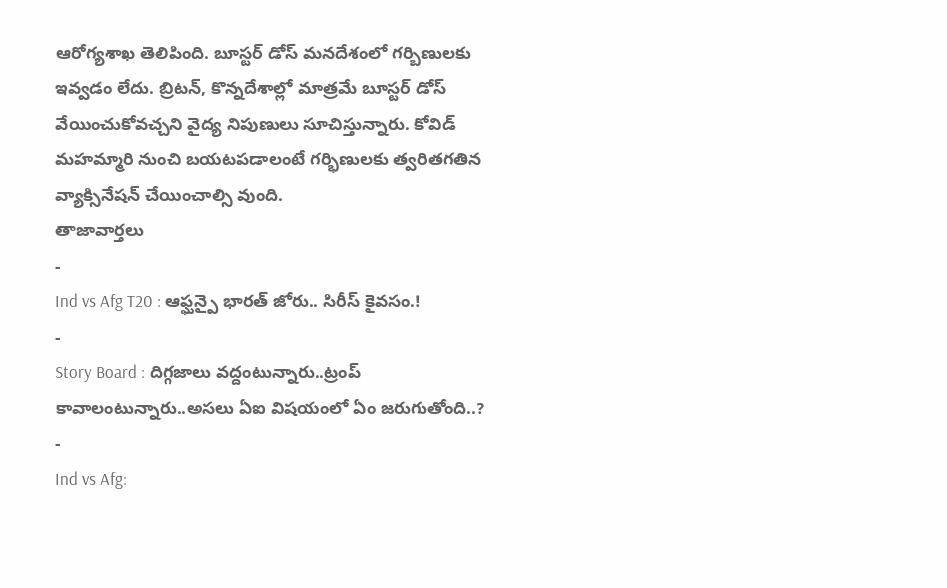ఆరోగ్యశాఖ తెలిపింది. బూస్టర్ డోస్ మనదేశంలో గర్బిణులకు ఇవ్వడం లేదు. బ్రిటన్, కొన్నదేశాల్లో మాత్రమే బూస్టర్ డోస్ వేయించుకోవచ్చని వైద్య నిపుణులు సూచిస్తున్నారు. కోవిడ్ మహమ్మారి నుంచి బయటపడాలంటే గర్భిణులకు త్వరితగతిన వ్యాక్సినేషన్ చేయించాల్సి వుంది.
తాజావార్తలు
-
Ind vs Afg T20 : ఆఫ్ఘన్పై భారత్ జోరు.. సిరీస్ కైవసం.!
-
Story Board : దిగ్గజాలు వద్దంటున్నారు..ట్రంప్ కావాలంటున్నారు..అసలు ఏఐ విషయంలో ఏం జరుగుతోంది..?
-
Ind vs Afg: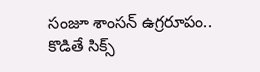సంజూ శాంసన్ ఉగ్రరూపం.. కొడితే సిక్స్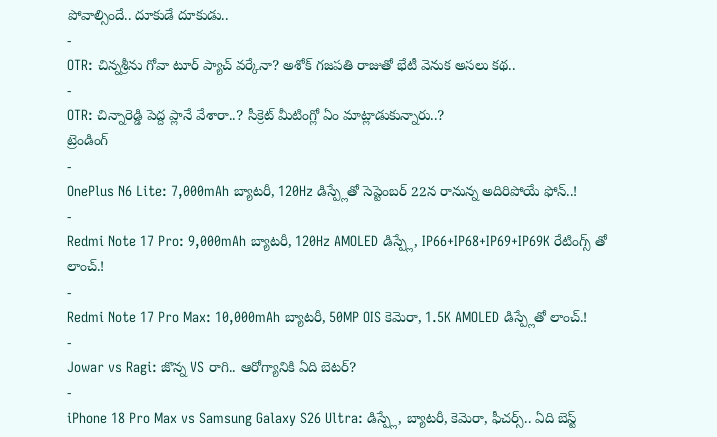పోవాల్సిందే.. దూకుడే దూకుడు..
-
OTR: చిన్నశ్రీను గోవా టూర్ ప్యాచ్ వర్కేనా? అశోక్ గజపతి రాజుతో భేటీ వెనుక అసలు కథ..
-
OTR: చిన్నారెడ్డి పెద్ద ప్లానే వేశారా..? సీక్రెట్ మీటింగ్లో ఏం మాట్లాడుకున్నారు..?
ట్రెండింగ్
-
OnePlus N6 Lite: 7,000mAh బ్యాటరీ, 120Hz డిస్ప్లేతో సెప్టెంబర్ 22న రానున్న అదిరిపోయే ఫోన్..!
-
Redmi Note 17 Pro: 9,000mAh బ్యాటరీ, 120Hz AMOLED డిస్ప్లే, IP66+IP68+IP69+IP69K రేటింగ్స్ తో లాంచ్.!
-
Redmi Note 17 Pro Max: 10,000mAh బ్యాటరీ, 50MP OIS కెమెరా, 1.5K AMOLED డిస్ప్లేతో లాంచ్.!
-
Jowar vs Ragi: జొన్న VS రాగి.. ఆరోగ్యానికి ఏది బెటర్?
-
iPhone 18 Pro Max vs Samsung Galaxy S26 Ultra: డిస్ప్లే, బ్యాటరీ, కెమెరా, ఫీచర్స్.. ఏది బెస్ట్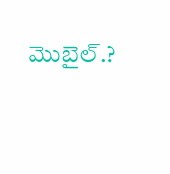మొబైల్.?